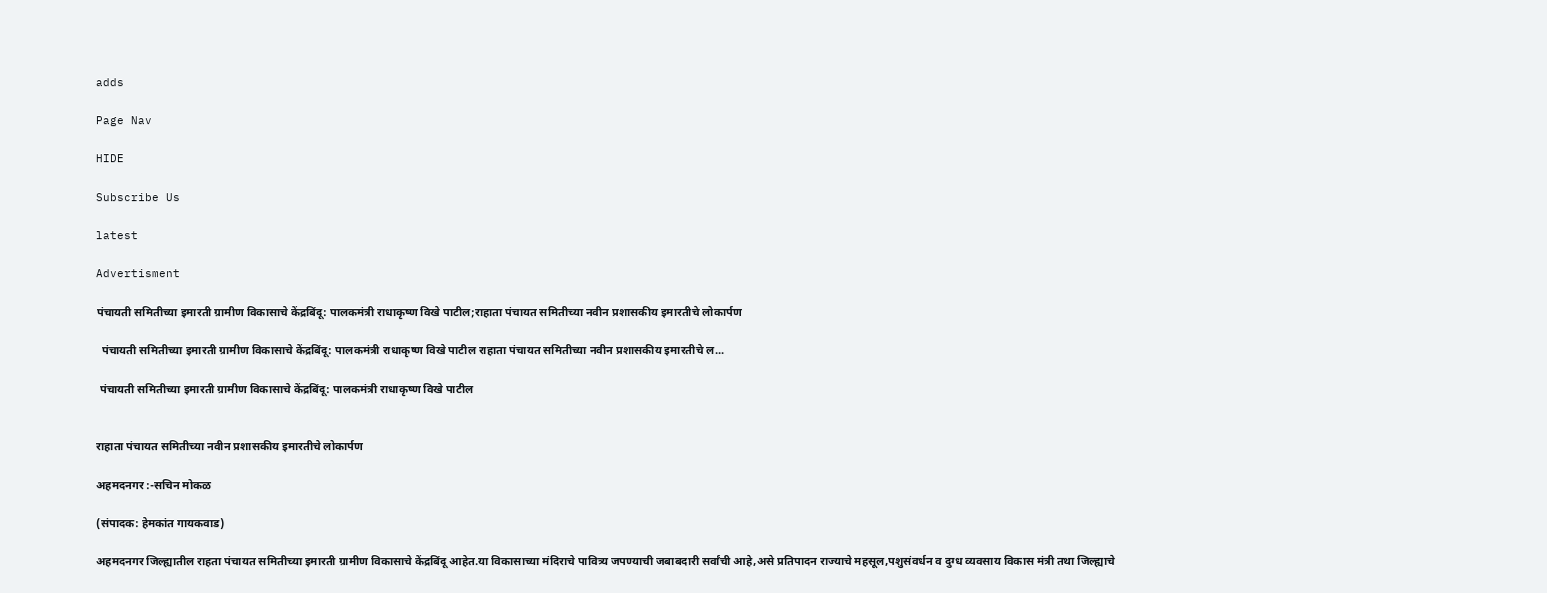adds

Page Nav

HIDE

Subscribe Us

latest

Advertisment

पंचायती समितीच्या इमारती ग्रामीण विकासाचे केंद्रबिंदू: पालकमंत्री राधाकृष्ण विखे पाटील;राहाता पंचायत समितीच्या नवीन प्रशासकीय इमारतीचे लोकार्पण

  पंचायती समितीच्या इमारती ग्रामीण विकासाचे केंद्रबिंदू: पालकमंत्री राधाकृष्ण विखे पाटील राहाता पंचायत समितीच्या नवीन प्रशासकीय इमारतीचे ल...

 पंचायती समितीच्या इमारती ग्रामीण विकासाचे केंद्रबिंदू: पालकमंत्री राधाकृष्ण विखे पाटील


राहाता पंचायत समितीच्या नवीन प्रशासकीय इमारतीचे लोकार्पण

अहमदनगर :-सचिन मोकळ

(संपादक: हेमकांत गायकवाड)

अहमदनगर जिल्ह्यातील राहता पंचायत समितीच्या इमारती ग्रामीण विकासाचे केंद्रबिंदू आहेत.या विकासाच्या मंदिराचे पावित्र्य जपण्याची जबाबदारी सर्वांची आहे,असे प्रतिपादन राज्याचे महसूल,पशुसंवर्धन व दुग्ध व्यवसाय विकास मंत्री तथा जिल्ह्याचे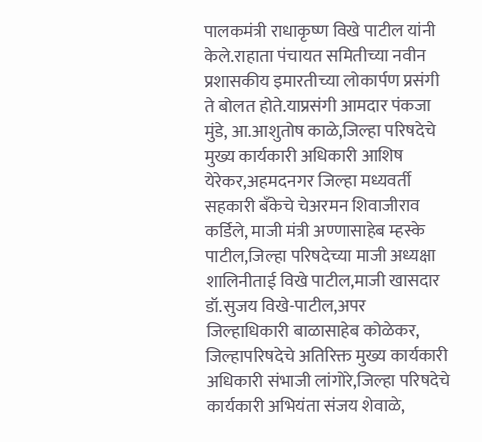पालकमंत्री राधाकृष्ण विखे पाटील यांनी केले.राहाता पंचायत समितीच्या नवीन प्रशासकीय इमारतीच्या लोकार्पण प्रसंगी ते बोलत होते.याप्रसंगी आमदार पंकजा मुंडे, आ.आशुतोष काळे,जिल्हा परिषदेचे मुख्य कार्यकारी अधिकारी आशिष येरेकर,अहमदनगर जिल्हा मध्यवर्ती सहकारी बँकेचे चेअरमन शिवाजीराव कर्डिले, माजी मंत्री अण्णासाहेब म्हस्के पाटील,जिल्हा परिषदेच्या माजी अध्यक्षा शालिनीताई विखे पाटील,माजी खासदार डॉ.सुजय विखे-पाटील,अपर जिल्हाधिकारी बाळासाहेब कोळेकर, जिल्हापरिषदेचे अतिरिक्त मुख्य कार्यकारी अधिकारी संभाजी लांगोरे,जिल्हा परिषदेचे कार्यकारी अभियंता संजय शेवाळे,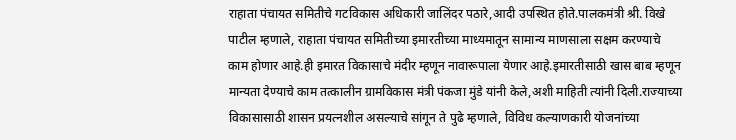राहाता पंचायत समितीचे गटविकास अधिकारी जालिंदर पठारे,आदी उपस्थित होते.पालकमंत्री श्री. विखे पाटील म्हणाले, राहाता पंचायत समितीच्या इमारतीच्या माध्यमातून सामान्य माणसाला सक्षम करण्याचे काम होणार आहे.ही इमारत विकासाचे मंदीर म्हणून नावारूपाला येणार आहे.इमारतीसाठी खास बाब म्हणून मान्यता देण्याचे काम तत्कालीन ग्रामविकास मंत्री पंकजा मुंडे यांनी केले,अशी माहिती त्यांनी दिली.राज्याच्या विकासासाठी शासन प्रयत्नशील असल्याचे सांगून ते पुढे म्हणाले, विविध कल्याणकारी योजनांच्या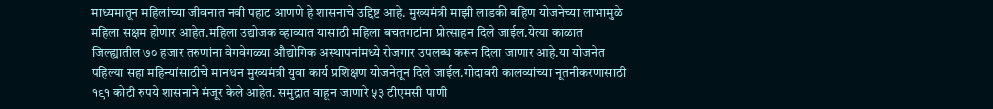माध्यमातून महिलांच्या जीवनात नवी पहाट आणणे हे शासनाचे उद्दिष्ट आहे. मुख्यमंत्री माझी लाडकी बहिण योजनेच्या लाभामुळे महिला सक्षम होणार आहेत.महिला उद्योजक व्हाव्यात यासाठी महिला बचतगटांना प्रोत्साहन दिले जाईल.येत्या काळात जिल्ह्यातील ७० हजार तरुणांना वेगवेगळ्या औद्योगिक अस्थापनांमध्ये रोजगार उपलब्ध करून दिला जाणार आहे.या योजनेत पहिल्या सहा महिन्यांसाठीचे मानधन मुख्यमंत्री युवा कार्य प्रशिक्षण योजनेतून दिले जाईल.गोदावरी कालव्यांच्या नूतनीकरणासाठी १९१ कोटी रुपये शासनाने मंजूर केले आहेत. समुद्रात वाहून जाणारे ५३ टीएमसी पाणी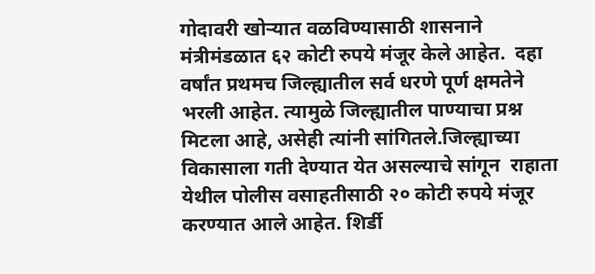गोदावरी खोऱ्यात वळविण्यासाठी शासनाने मंत्रीमंडळात ६२ कोटी रुपये मंजूर केले आहेत.  दहा वर्षांत प्रथमच जिल्ह्यातील सर्व धरणे पूर्ण क्षमतेने भरली आहेत. त्यामुळे जिल्ह्यातील पाण्याचा प्रश्न मिटला आहे, असेही त्यांनी सांगितले.जिल्ह्याच्या विकासाला गती देण्यात येत असल्याचे सांगून  राहाता येथील पोलीस वसाहतीसाठी २० कोटी रुपये मंजूर करण्यात आले आहेत. शिर्डी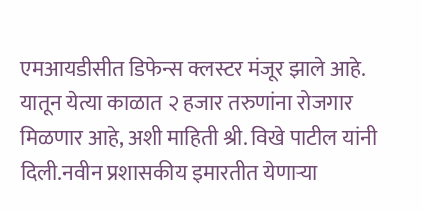एमआयडीसीत डिफेन्स क्लस्टर मंजूर झाले आहे. यातून येत्या काळात २ हजार तरुणांना रोजगार मिळणार आहे, अशी माहिती श्री. विखे पाटील यांनी दिली.नवीन प्रशासकीय इमारतीत येणाऱ्या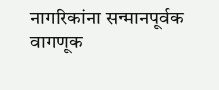नागरिकांना सन्मानपूर्वक वागणूक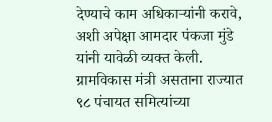देण्याचे काम अधिकाऱ्यांनी करावे, अशी अपेक्षा आमदार पंकजा मुंडे यांनी यावेळी व्यक्त केली. ग्रामविकास मंत्री असताना राज्यात ९८ पंचायत समित्यांच्या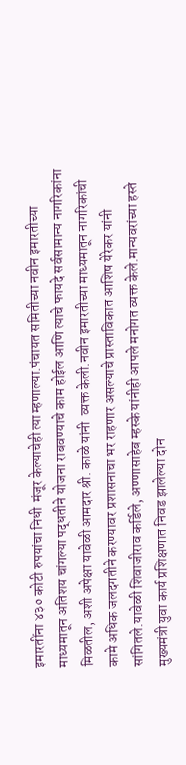इमारतींना ४३० कोटी रुपयांचा निधी  मंजूर केल्याचेही त्या म्हणाल्या.पंचायत समितीच्या नवीन इमारतीच्या माध्यमातून अतिशय चांगल्या पद्धतीने योजना राबवण्याचे काम होईल आणि त्याचे फायदे सर्वसामान्य नागरिकांना मिळतील, अशी अपेक्षा यावेळी आमदार श्री. काळे यांनी  व्यक्त केली.नवीन इमारतीच्या माध्यमातून नागरिकांची कामे अधिक जलदगतीने करण्यावर प्रशासनाचा भर राहणार असल्याचे प्रास्ताविकात आशिष येरेकर यांनी सांगितले.यावेळी शिवाजीराव कर्डिले, अण्णासाहेब म्हस्के यांनीही आपले मनोगत व्यक्त केले.मान्यवरांच्या हस्ते मुख्यमंत्री युवा कार्य प्रशिक्षणात निवड झालेल्या दोन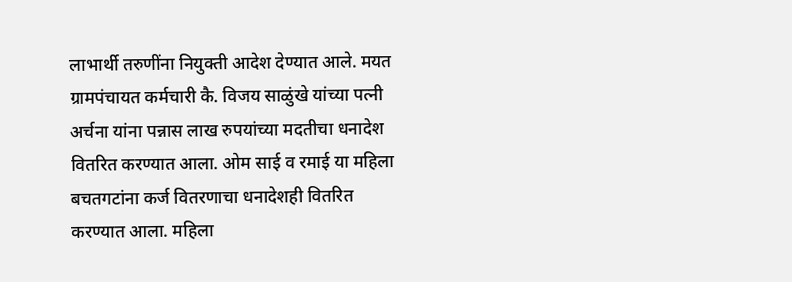लाभार्थी तरुणींना नियुक्ती आदेश देण्यात आले. मयत ग्रामपंचायत कर्मचारी कै. विजय साळुंखे यांच्या पत्नी अर्चना यांना पन्नास लाख रुपयांच्या मदतीचा धनादेश वितरित करण्यात आला. ओम साई व रमाई या महिला बचतगटांना कर्ज वितरणाचा धनादेशही वितरित करण्यात आला. महिला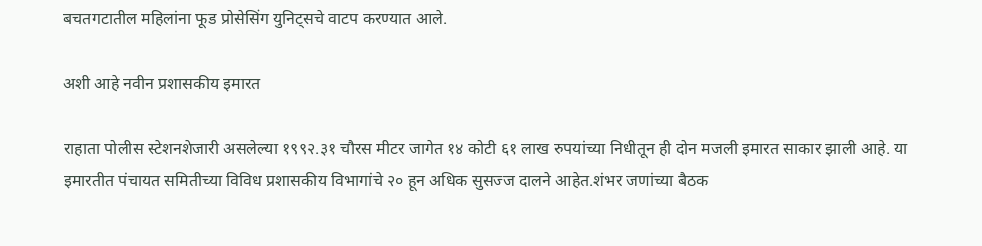बचतगटातील महिलांना फूड प्रोसेसिंग युनिट्सचे वाटप करण्यात आले.

अशी आहे नवीन प्रशासकीय इमारत

राहाता पोलीस स्टेशनशेजारी असलेल्या १९९२.३१ चौरस मीटर जागेत १४ कोटी ६१ लाख रुपयांच्या निधीतून ही दोन मजली इमारत साकार झाली आहे. या इमारतीत पंचायत समितीच्या विविध प्रशासकीय विभागांचे २० हून अधिक सुसज्ज दालने आहेत.शंभर जणांच्या बैठक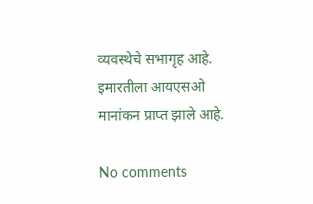व्यवस्थेचे सभागृह आहे. इमारतीला आयएसओ मानांकन प्राप्त झाले आहे.

No comments